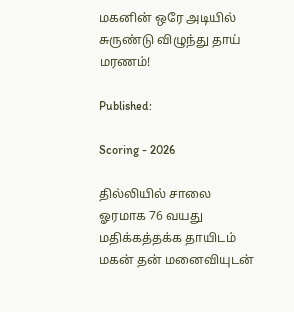மகனின் ஒரே அடியில் சுருண்டு விழுந்து தாய் மரணம்!

Published:

Scoring - 2026

தில்லியில் சாலை ஓரமாக 76 வயது மதிக்கத்தக்க தாயிடம் மகன் தன் மனைவியுடன்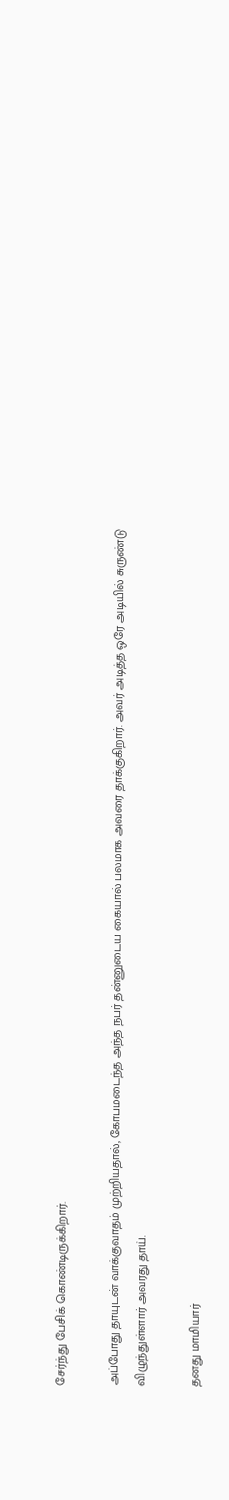சேர்ந்து பேசிக் கொண்டிருக்கிறார்.

அப்போது தாயுடன் வாக்குவாதம் முற்றியதால், கோபமடைந்த அந்த நபர் தன்னுடைய கையால் பலமாக அவரை தாக்குகிறார். அவர் அடித்த ஒரே அடியில் சுருண்டு விழுந்துள்ளார் அவரது தாய்.

தனது மாமியார்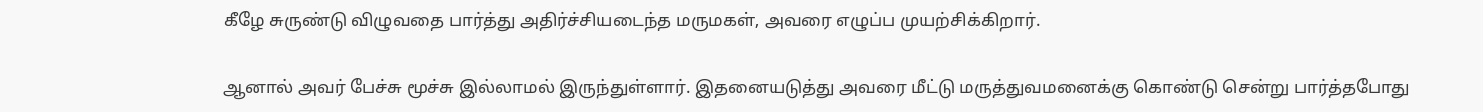கீழே சுருண்டு விழுவதை பார்த்து அதிர்ச்சியடைந்த மருமகள், அவரை எழுப்ப முயற்சிக்கிறார்.

ஆனால் அவர் பேச்சு மூச்சு இல்லாமல் இருந்துள்ளார். இதனையடுத்து அவரை மீட்டு மருத்துவமனைக்கு கொண்டு சென்று பார்த்தபோது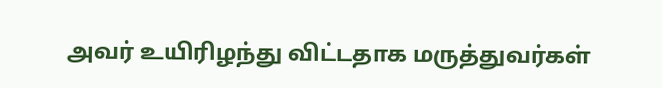அவர் உயிரிழந்து விட்டதாக மருத்துவர்கள்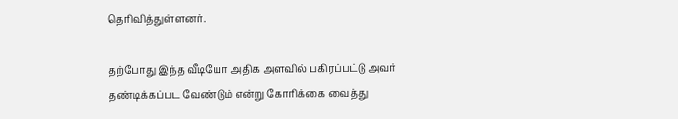தெரிவித்துள்ளனர்.

தற்போது இந்த வீடியோ அதிக அளவில் பகிரப்பட்டு அவர் தண்டிக்கப்பட வேண்டும் என்று கோரிக்கை வைத்து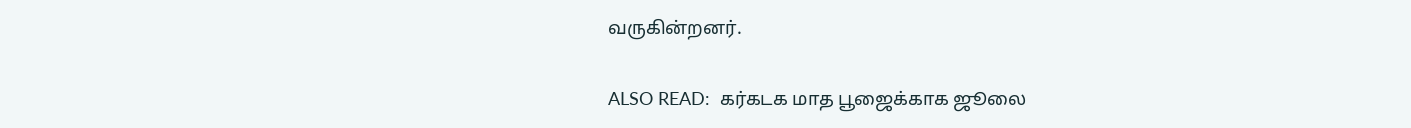வருகின்றனர்.

ALSO READ:  கர்கடக மாத பூஜைக்காக ஜூலை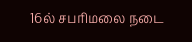16ல் சபரிமலை நடை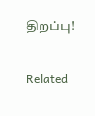திறப்பு!

Related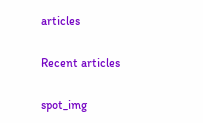articles

Recent articles

spot_img